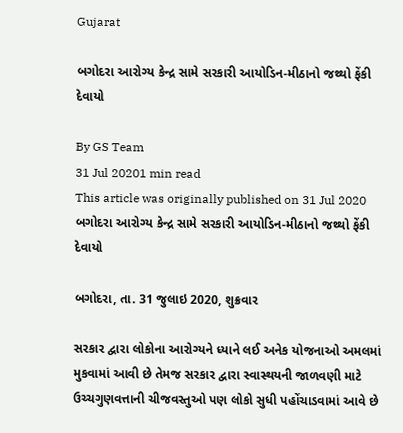Gujarat

બગોદરા આરોગ્ય કેન્દ્ર સામે સરકારી આયોડિન-મીઠાનો જથ્થો ફેંકી દેવાયો

By GS Team
31 Jul 20201 min read
This article was originally published on 31 Jul 2020
બગોદરા આરોગ્ય કેન્દ્ર સામે સરકારી આયોડિન-મીઠાનો જથ્થો ફેંકી દેવાયો

બગોદરા, તા. 31 જુલાઇ 2020, શુક્રવાર

સરકાર દ્વારા લોકોના આરોગ્યને ધ્યાને લઈ અનેક યોજનાઓ અમલમાં મુકવામાં આવી છે તેમજ સરકાર દ્વારા સ્વાસ્થયની જાળવણી માટે ઉચ્ચગુણવત્તાની ચીજવસ્તુઓ પણ લોકો સુધી પહોંચાડવામાં આવે છે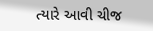ત્યારે આવી ચીજ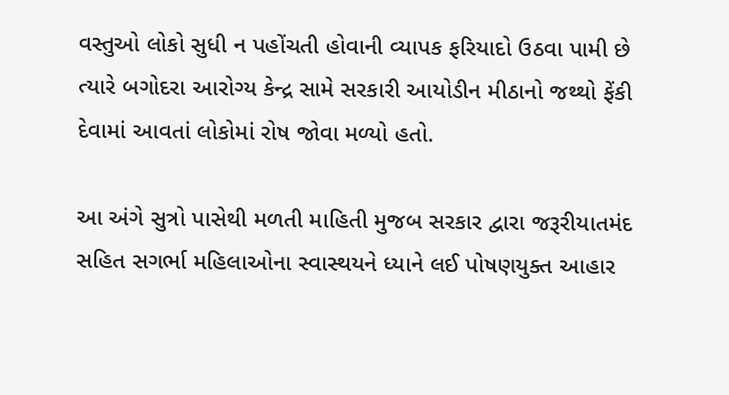વસ્તુઓ લોકો સુધી ન પહોંચતી હોવાની વ્યાપક ફરિયાદો ઉઠવા પામી છે ત્યારે બગોદરા આરોગ્ય કેન્દ્ર સામે સરકારી આયોડીન મીઠાનો જથ્થો ફેંકી દેવામાં આવતાં લોકોમાં રોષ જોવા મળ્યો હતો.

આ અંગે સુત્રો પાસેથી મળતી માહિતી મુજબ સરકાર દ્વારા જરૂરીયાતમંદ સહિત સગર્ભા મહિલાઓના સ્વાસ્થયને ધ્યાને લઈ પોષણયુક્ત આહાર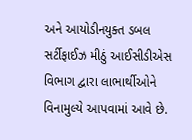અને આયોડીનયુક્ત ડબલ સર્ટીફાઈઝ મીઠું આઈસીડીએસ વિભાગ દ્વારા લાભાર્થીઓને વિનામુલ્યે આપવામાં આવે છે.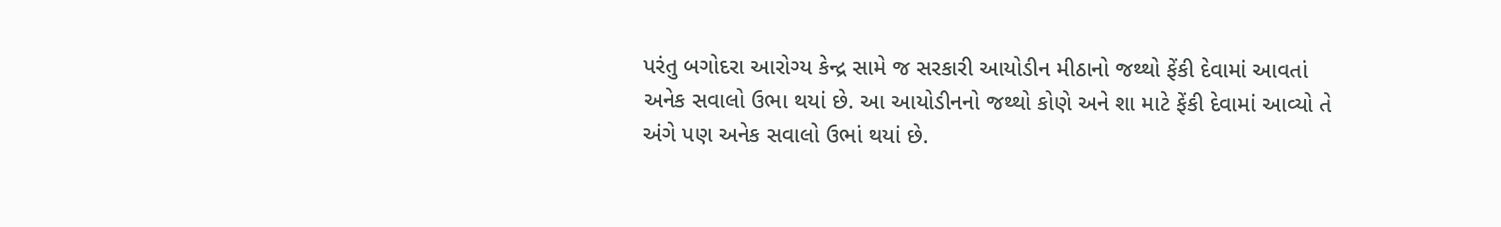પરંતુ બગોદરા આરોગ્ય કેન્દ્ર સામે જ સરકારી આયોડીન મીઠાનો જથ્થો ફેંકી દેવામાં આવતાં અનેક સવાલો ઉભા થયાં છે. આ આયોડીનનો જથ્થો કોણે અને શા માટે ફેંકી દેવામાં આવ્યો તે અંગે પણ અનેક સવાલો ઉભાં થયાં છે.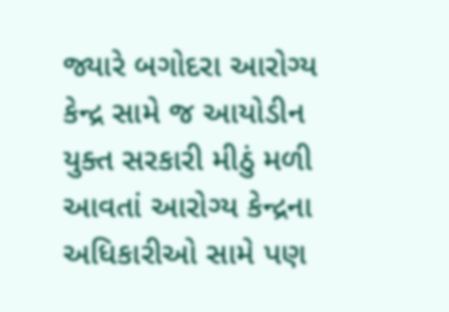જ્યારે બગોદરા આરોગ્ય કેન્દ્ર સામે જ આયોડીન યુક્ત સરકારી મીઠું મળી આવતાં આરોગ્ય કેન્દ્રના અધિકારીઓ સામે પણ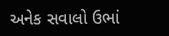અનેક સવાલો ઉભાં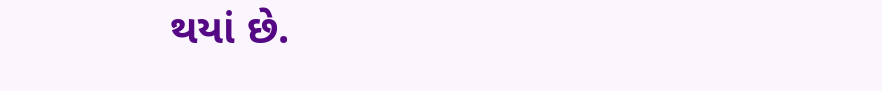થયાં છે.